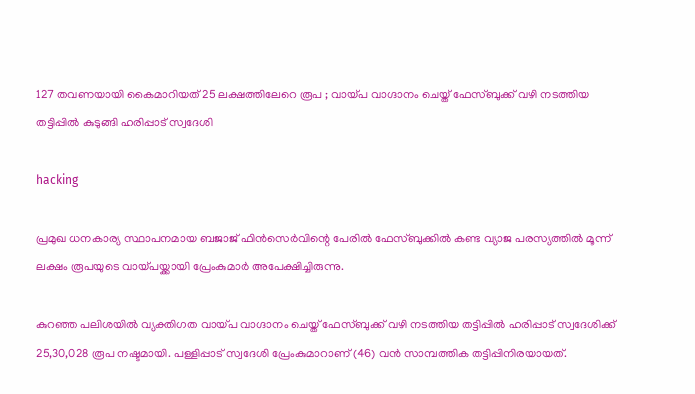127 തവണയായി കൈമാറിയത് 25 ലക്ഷത്തിലേറെ രൂപ ; വായ്പ വാഗ്ദാനം ചെയ്ത് ഫേസ്ബുക്ക് വഴി നടത്തിയ തട്ടിപ്പില്‍ കുടുങ്ങി ഹരിപ്പാട് സ്വദേശി

hacking

പ്രമുഖ ധനകാര്യ സ്ഥാപനമായ ബജാജ് ഫിന്‍സെര്‍വിന്റെ പേരില്‍ ഫേസ്ബുക്കില്‍ കണ്ട വ്യാജ പരസ്യത്തില്‍ മൂന്ന് ലക്ഷം രൂപയുടെ വായ്പയ്ക്കായി പ്രേംകുമാര്‍ അപേക്ഷിച്ചിരുന്നു.

കുറഞ്ഞ പലിശയില്‍ വ്യക്തിഗത വായ്പ വാഗ്ദാനം ചെയ്ത് ഫേസ്ബുക്ക് വഴി നടത്തിയ തട്ടിപ്പില്‍ ഹരിപ്പാട് സ്വദേശിക്ക് 25,30,028 രൂപ നഷ്ടമായി. പള്ളിപ്പാട് സ്വദേശി പ്രേംകുമാറാണ് (46) വന്‍ സാമ്പത്തിക തട്ടിപ്പിനിരയായത്.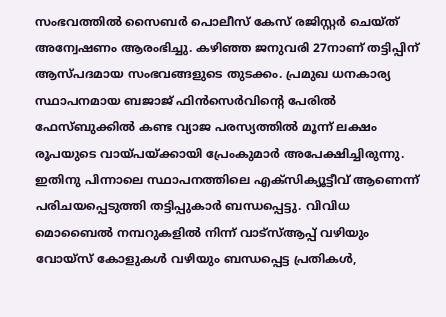സംഭവത്തില്‍ സൈബര്‍ പൊലീസ് കേസ് രജിസ്റ്റര്‍ ചെയ്ത് അന്വേഷണം ആരംഭിച്ചു. കഴിഞ്ഞ ജനുവരി 27നാണ് തട്ടിപ്പിന് ആസ്പദമായ സംഭവങ്ങളുടെ തുടക്കം. പ്രമുഖ ധനകാര്യ സ്ഥാപനമായ ബജാജ് ഫിന്‍സെര്‍വിന്റെ പേരില്‍ ഫേസ്ബുക്കില്‍ കണ്ട വ്യാജ പരസ്യത്തില്‍ മൂന്ന് ലക്ഷം രൂപയുടെ വായ്പയ്ക്കായി പ്രേംകുമാര്‍ അപേക്ഷിച്ചിരുന്നു. ഇതിനു പിന്നാലെ സ്ഥാപനത്തിലെ എക്‌സിക്യൂട്ടീവ് ആണെന്ന് പരിചയപ്പെടുത്തി തട്ടിപ്പുകാര്‍ ബന്ധപ്പെട്ടു. വിവിധ മൊബൈല്‍ നമ്പറുകളില്‍ നിന്ന് വാട്‌സ്ആപ്പ് വഴിയും വോയ്‌സ് കോളുകള്‍ വഴിയും ബന്ധപ്പെട്ട പ്രതികള്‍,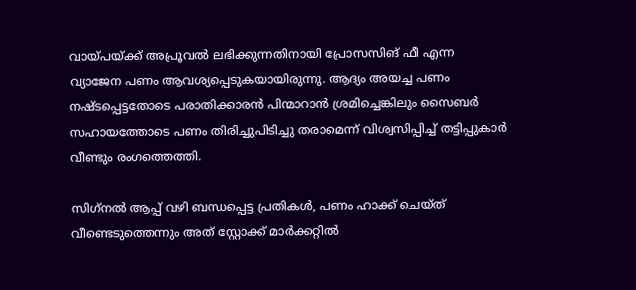വായ്പയ്ക്ക് അപ്രൂവല്‍ ലഭിക്കുന്നതിനായി പ്രോസസിങ് ഫീ എന്ന വ്യാജേന പണം ആവശ്യപ്പെടുകയായിരുന്നു. ആദ്യം അയച്ച പണം നഷ്ടപ്പെട്ടതോടെ പരാതിക്കാരന്‍ പിന്മാറാന്‍ ശ്രമിച്ചെങ്കിലും സൈബര്‍ സഹായത്തോടെ പണം തിരിച്ചുപിടിച്ചു തരാമെന്ന് വിശ്വസിപ്പിച്ച് തട്ടിപ്പുകാര്‍ വീണ്ടും രംഗത്തെത്തി.

സിഗ്‌നല്‍ ആപ്പ് വഴി ബന്ധപ്പെട്ട പ്രതികള്‍, പണം ഹാക്ക് ചെയ്ത് വീണ്ടെടുത്തെന്നും അത് സ്റ്റോക്ക് മാര്‍ക്കറ്റില്‍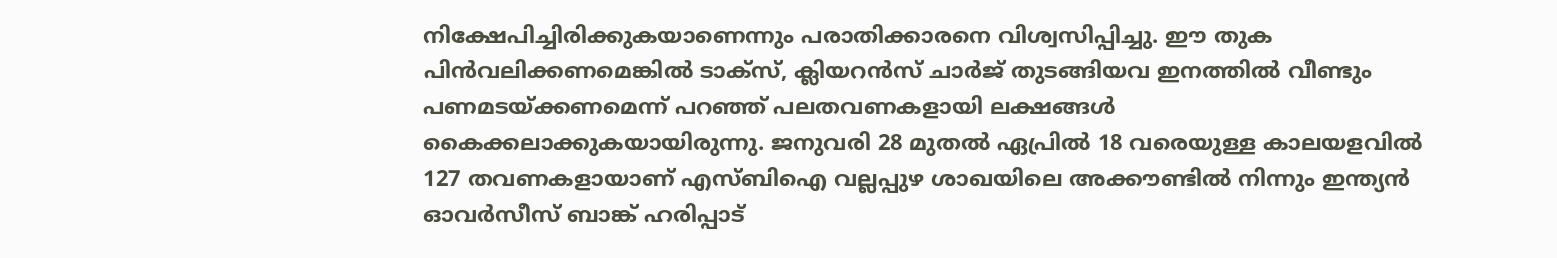നിക്ഷേപിച്ചിരിക്കുകയാണെന്നും പരാതിക്കാരനെ വിശ്വസിപ്പിച്ചു. ഈ തുക പിന്‍വലിക്കണമെങ്കില്‍ ടാക്‌സ്, ക്ലിയറന്‍സ് ചാര്‍ജ് തുടങ്ങിയവ ഇനത്തില്‍ വീണ്ടും പണമടയ്ക്കണമെന്ന് പറഞ്ഞ് പലതവണകളായി ലക്ഷങ്ങള്‍ കൈക്കലാക്കുകയായിരുന്നു. ജനുവരി 28 മുതല്‍ ഏപ്രില്‍ 18 വരെയുള്ള കാലയളവില്‍ 127 തവണകളായാണ് എസ്ബിഐ വല്ലപ്പുഴ ശാഖയിലെ അക്കൗണ്ടില്‍ നിന്നും ഇന്ത്യന്‍ ഓവര്‍സീസ് ബാങ്ക് ഹരിപ്പാട്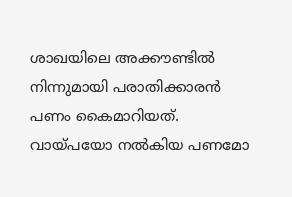ശാഖയിലെ അക്കൗണ്ടില്‍ നിന്നുമായി പരാതിക്കാരന്‍ പണം കൈമാറിയത്. വായ്പയോ നല്‍കിയ പണമോ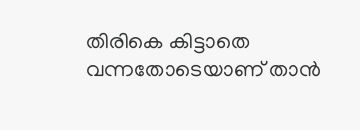തിരികെ കിട്ടാതെ വന്നതോടെയാണ് താന്‍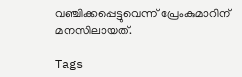വഞ്ചിക്കപ്പെട്ടുവെന്ന് പ്രേംകുമാറിന് മനസിലായത്.

Tags